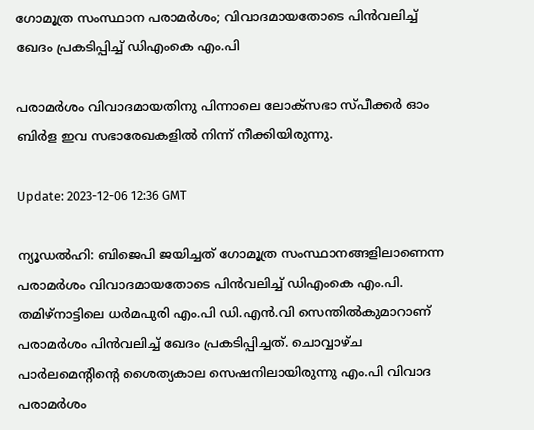ഗോമൂത്ര സംസ്ഥാന പരാമർശം; വിവാദമായതോടെ പിൻവലിച്ച് ഖേദം പ്രകടിപ്പിച്ച് ഡിഎംകെ എം.പി

പരാമർശം വിവാദമായതിനു പിന്നാലെ ലോക്‌സഭാ സ്പീക്കർ ഓം ബിർള ഇവ സഭാരേഖകളിൽ നിന്ന് നീക്കിയിരുന്നു.

Update: 2023-12-06 12:36 GMT

ന്യൂഡൽഹി: ബിജെപി ജയിച്ചത് ഗോമൂത്ര സംസ്ഥാനങ്ങളിലാണെന്ന പരാമർശം വിവാദമായതോടെ പിൻവലിച്ച് ഡിഎംകെ എം.പി. തമിഴ്നാട്ടിലെ ധർമപുരി എം.പി ഡി.എൻ.വി സെന്തിൽകുമാറാണ് പരാമർശം പിൻവലിച്ച് ഖേദം പ്രകടിപ്പിച്ചത്. ചൊവ്വാഴ്ച പാർലമെന്റിന്റെ ശൈത്യകാല സെഷനിലായിരുന്നു എം.പി വിവാദ പരാമർശം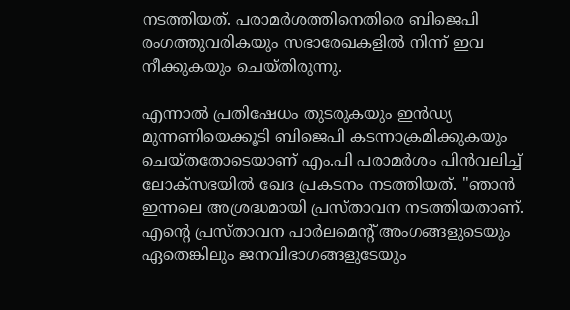നടത്തിയത്. പരാമർശത്തിനെതിരെ ബിജെപി രംഗത്തുവരികയും സഭാരേഖകളിൽ നിന്ന് ഇവ നീക്കുകയും ചെയ്തിരുന്നു.

എന്നാൽ പ്രതിഷേധം തുടരുകയും ഇൻഡ്യ മുന്നണിയെക്കൂടി ബിജെപി കടന്നാക്രമിക്കുകയും ചെയ്തതോടെയാണ് എം.പി പരാമർശം പിൻവലിച്ച് ലോക്സഭയിൽ ഖേദ പ്രകടനം നടത്തിയത്. "ഞാൻ ഇന്നലെ അശ്രദ്ധമായി പ്രസ്താവന നടത്തിയതാണ്. എന്റെ പ്രസ്താവന പാർലമെന്റ് അംഗങ്ങളുടെയും ഏതെങ്കിലും ജനവിഭാഗങ്ങളുടേയും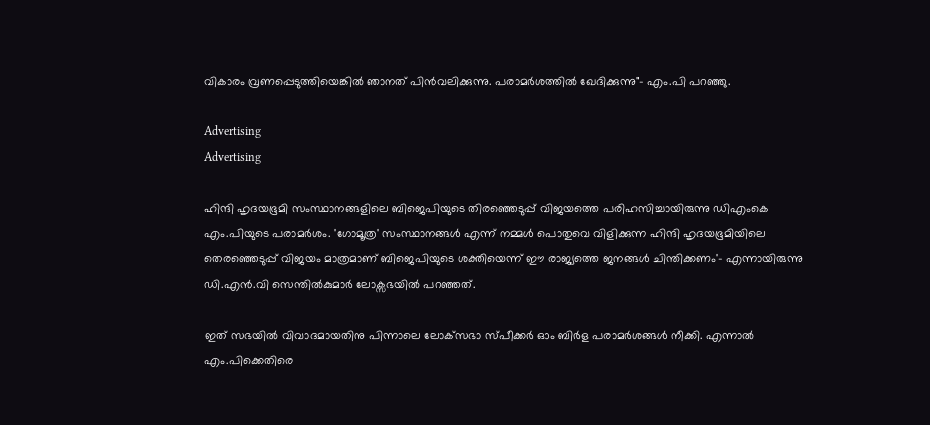വികാരം വ്രണപ്പെടുത്തിയെങ്കിൽ ഞാനത് പിൻവലിക്കുന്നു. പരാമർശത്തിൽ ഖേദിക്കുന്നു"- എം.പി പറഞ്ഞു.

Advertising
Advertising

ഹിന്ദി ഹൃദയഭൂമി സംസ്ഥാനങ്ങളിലെ ബിജെപിയുടെ തിരഞ്ഞെടുപ്പ് വിജയത്തെ പരിഹസിച്ചായിരുന്നു ഡിഎംകെ എം.പിയുടെ പരാമർശം. 'ഗോമൂത്ര' സംസ്ഥാനങ്ങൾ എന്ന് നമ്മൾ പൊതുവെ വിളിക്കുന്ന ഹിന്ദി ഹൃദയഭൂമിയിലെ തെരഞ്ഞെടുപ്പ് വിജയം മാത്രമാണ് ബിജെപിയുടെ ശക്തിയെന്ന് ഈ രാജ്യത്തെ ജനങ്ങൾ ചിന്തിക്കണം'- എന്നായിരുന്നു ഡി.എൻ.വി സെന്തിൽകുമാർ ലോക്സഭയിൽ പറഞ്ഞത്.

ഇത് സഭയിൽ വിവാദമായതിനു പിന്നാലെ ലോക്‌സഭാ സ്പീക്കർ ഓം ബിർള പരാമർശങ്ങൾ നീക്കി. എന്നാൽ എം.പിക്കെതിരെ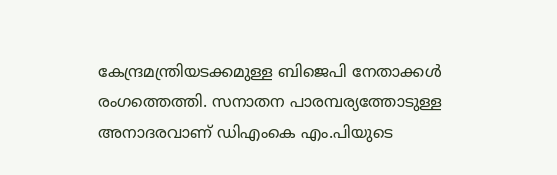കേന്ദ്രമന്ത്രിയടക്കമുള്ള ബിജെപി നേതാക്കൾ രംഗത്തെത്തി. സനാതന പാരമ്പര്യത്തോടുള്ള അനാദരവാണ് ഡിഎംകെ എം.പിയുടെ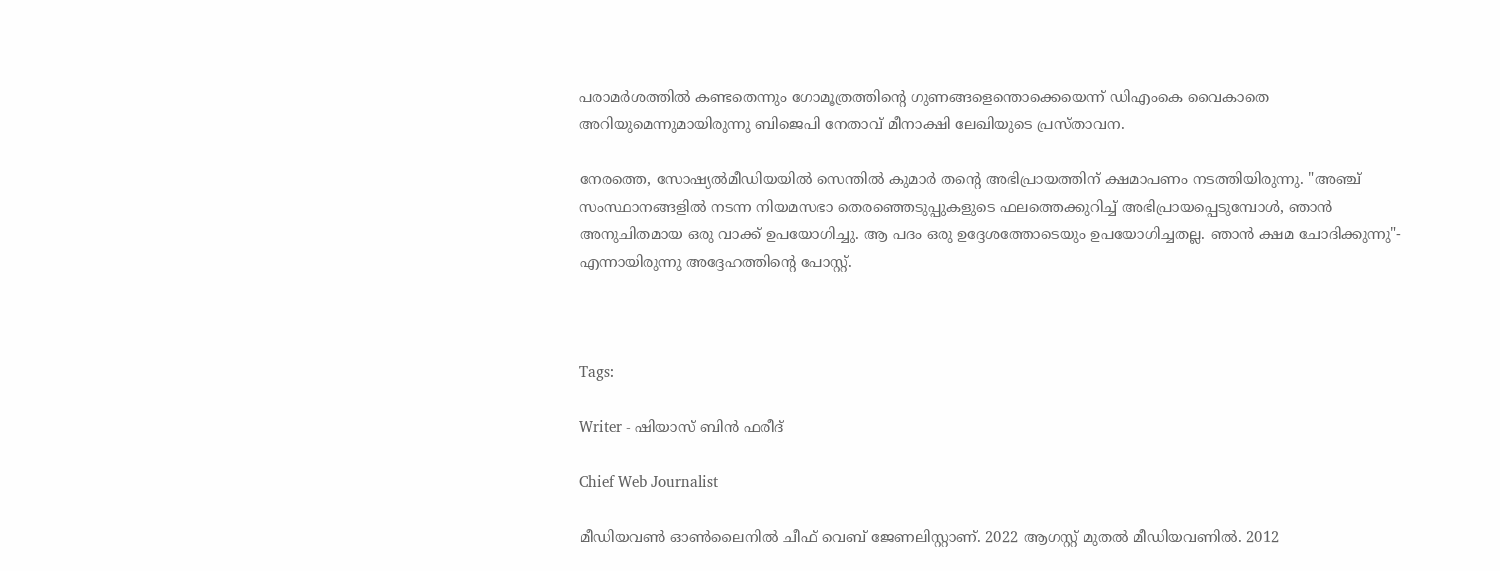പരാമർശത്തിൽ കണ്ടതെന്നും ഗോമൂത്രത്തിന്റെ ഗുണങ്ങളെന്തൊക്കെയെന്ന് ഡിഎംകെ വൈകാതെ അറിയുമെന്നുമായിരുന്നു ബിജെപി നേതാവ് മീനാക്ഷി ലേഖിയുടെ പ്രസ്താവന.

നേരത്തെ, സോഷ്യൽമീഡിയയിൽ സെന്തിൽ കുമാർ തന്റെ അഭിപ്രായത്തിന് ക്ഷമാപണം നടത്തിയിരുന്നു. "അഞ്ച് സംസ്ഥാനങ്ങളിൽ നടന്ന നിയമസഭാ തെരഞ്ഞെടുപ്പുകളുടെ ഫലത്തെക്കുറിച്ച് അഭിപ്രായപ്പെടുമ്പോൾ, ഞാൻ അനുചിതമായ ഒരു വാക്ക് ഉപയോഗിച്ചു. ആ പദം ഒരു ഉദ്ദേശത്തോടെയും ഉപയോഗിച്ചതല്ല. ഞാൻ ക്ഷമ ചോദിക്കുന്നു"- എന്നായിരുന്നു അദ്ദേഹത്തിന്റെ പോസ്റ്റ്.



Tags:

Writer - ഷിയാസ് ബിന്‍ ഫരീദ്

Chief Web Journalist

മീഡിയവണ്‍ ഓണ്‍ലൈനില്‍ ചീഫ് വെബ് ജേണലിസ്റ്റാണ്. 2022 ആഗസ്റ്റ് മുതല്‍ മീഡിയവണില്‍. 2012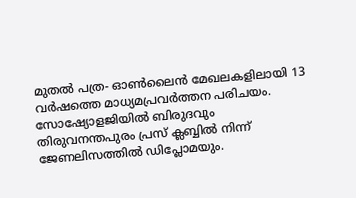മുതല്‍ പത്ര- ഓണ്‍ലൈന്‍ മേഖലകളിലായി 13 വര്‍ഷത്തെ മാധ്യമപ്രവര്‍ത്തന പരിചയം. സോഷ്യോളജിയില്‍ ബിരുദവും തിരുവനന്തപുരം പ്രസ് ക്ലബ്ബില്‍ നിന്ന് ജേണലിസത്തില്‍ ഡിപ്ലോമയും.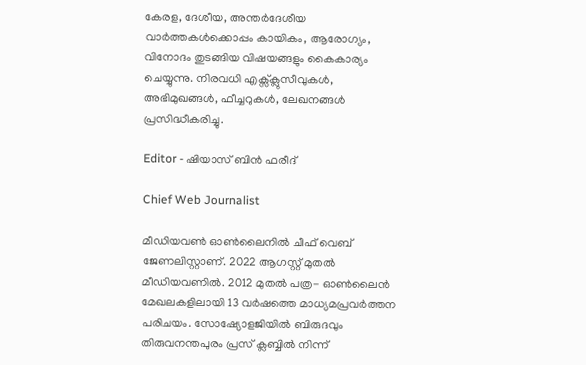കേരള, ദേശീയ, അന്തര്‍ദേശീയ വാര്‍ത്തകള്‍ക്കൊപ്പം കായികം, ആരോഗ്യം, വിനോദം തുടങ്ങിയ വിഷയങ്ങളും കൈകാര്യം ചെയ്യുന്നു. നിരവധി എക്സ്ക്ലുസീവുകള്‍, അഭിമുഖങ്ങള്‍, ഫീച്ചറുകള്‍, ലേഖനങ്ങള്‍ പ്രസിദ്ധീകരിച്ചു.

Editor - ഷിയാസ് ബിന്‍ ഫരീദ്

Chief Web Journalist

മീഡിയവണ്‍ ഓണ്‍ലൈനില്‍ ചീഫ് വെബ് ജേണലിസ്റ്റാണ്. 2022 ആഗസ്റ്റ് മുതല്‍ മീഡിയവണില്‍. 2012 മുതല്‍ പത്ര- ഓണ്‍ലൈന്‍ മേഖലകളിലായി 13 വര്‍ഷത്തെ മാധ്യമപ്രവര്‍ത്തന പരിചയം. സോഷ്യോളജിയില്‍ ബിരുദവും തിരുവനന്തപുരം പ്രസ് ക്ലബ്ബില്‍ നിന്ന്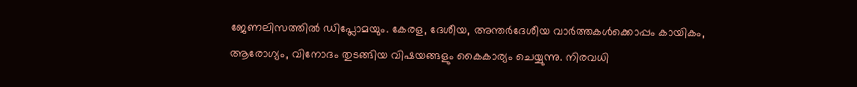ജേണലിസത്തില്‍ ഡിപ്ലോമയും. കേരള, ദേശീയ, അന്തര്‍ദേശീയ വാര്‍ത്തകള്‍ക്കൊപ്പം കായികം, ആരോഗ്യം, വിനോദം തുടങ്ങിയ വിഷയങ്ങളും കൈകാര്യം ചെയ്യുന്നു. നിരവധി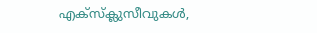എക്സ്ക്ലുസീവുകള്‍,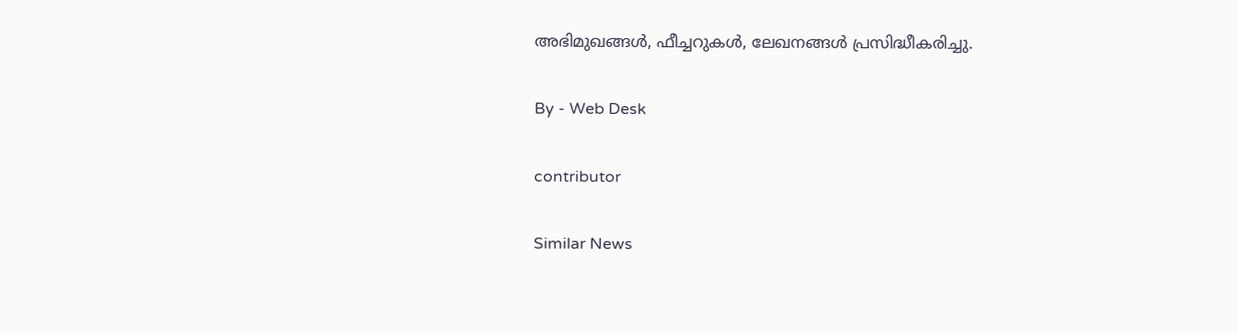അഭിമുഖങ്ങള്‍, ഫീച്ചറുകള്‍, ലേഖനങ്ങള്‍ പ്രസിദ്ധീകരിച്ചു.

By - Web Desk

contributor

Similar News